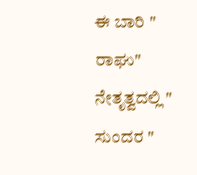ಈ ಬಾರಿ " ರಾಘು" ನೇತೃತ್ವದಲ್ಲಿ " ಸುಂದರ "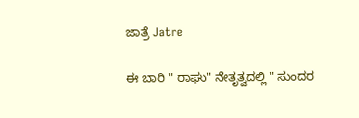ಜಾತ್ರೆ Jatre

ಈ ಬಾರಿ " ರಾಘು" ನೇತೃತ್ವದಲ್ಲಿ " ಸುಂದರ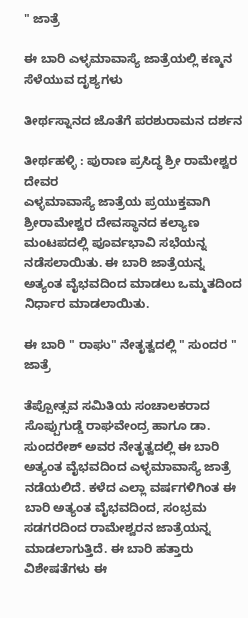" ಜಾತ್ರೆ

ಈ ಬಾರಿ ಎಳ್ಳಮಾವಾಸ್ಯೆ ಜಾತ್ರೆಯಲ್ಲಿ ಕಣ್ಮನ ಸೆಳೆಯುವ ದೃಶ್ಯಗಳು

ತೀರ್ಥಸ್ನಾನದ ಜೊತೆಗೆ ಪರಶುರಾಮನ ದರ್ಶನ

ತೀರ್ಥಹಳ್ಳಿ : ಪುರಾಣ ಪ್ರಸಿದ್ಧ ಶ್ರೀ ರಾಮೇಶ್ವರ ದೇವರ
ಎಳ್ಳಮಾವಾಸ್ಯೆ ಜಾತ್ರೆಯ ಪ್ರಯುಕ್ತವಾಗಿ ಶ್ರೀರಾಮೇಶ್ವರ ದೇವಸ್ಥಾನದ ಕಲ್ಯಾಣ ಮಂಟಪದಲ್ಲಿ ಪೂರ್ವಭಾವಿ ಸಭೆಯನ್ನ ನಡೆಸಲಾಯಿತು. ಈ ಬಾರಿ ಜಾತ್ರೆಯನ್ನ ಅತ್ಯಂತ ವೈಭವದಿಂದ ಮಾಡಲು ಒಮ್ಮತದಿಂದ ನಿರ್ಧಾರ ಮಾಡಲಾಯಿತು.

ಈ ಬಾರಿ " ರಾಘು" ನೇತೃತ್ವದಲ್ಲಿ " ಸುಂದರ " ಜಾತ್ರೆ

ತೆಪ್ಪೋತ್ಸವ ಸಮಿತಿಯ ಸಂಚಾಲಕರಾದ ಸೊಪ್ಪುಗುಡ್ಡೆ ರಾಘವೇಂದ್ರ ಹಾಗೂ ಡಾ. ಸುಂದರೇಶ್ ಅವರ ನೇತೃತ್ವದಲ್ಲಿ ಈ ಬಾರಿ ಅತ್ಯಂತ ವೈಭವದಿಂದ ಎಳ್ಳಮಾವಾಸ್ಯೆ ಜಾತ್ರೆ ನಡೆಯಲಿದೆ. ಕಳೆದ ಎಲ್ಲಾ ವರ್ಷಗಳಿಗಿಂತ ಈ ಬಾರಿ ಅತ್ಯಂತ ವೈಭವದಿಂದ, ಸಂಭ್ರಮ ಸಡಗರದಿಂದ ರಾಮೇಶ್ವರನ ಜಾತ್ರೆಯನ್ನ ಮಾಡಲಾಗುತ್ತಿದೆ. ಈ ಬಾರಿ ಹತ್ತಾರು ವಿಶೇಷತೆಗಳು ಈ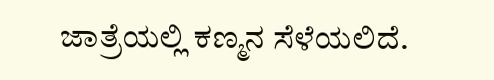ಜಾತ್ರೆಯಲ್ಲಿ ಕಣ್ಮನ ಸೆಳೆಯಲಿದೆ.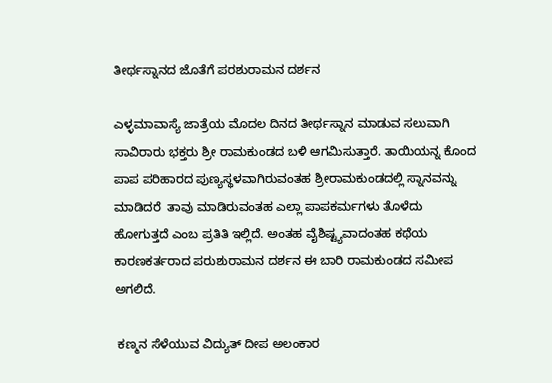ತೀರ್ಥಸ್ನಾನದ ಜೊತೆಗೆ ಪರಶುರಾಮನ ದರ್ಶನ

ಎಳ್ಳಮಾವಾಸ್ಯೆ ಜಾತ್ರೆಯ ಮೊದಲ ದಿನದ ತೀರ್ಥಸ್ನಾನ ಮಾಡುವ ಸಲುವಾಗಿ ಸಾವಿರಾರು ಭಕ್ತರು ಶ್ರೀ ರಾಮಕುಂಡದ ಬಳಿ ಆಗಮಿಸುತ್ತಾರೆ. ತಾಯಿಯನ್ನ ಕೊಂದ ಪಾಪ ಪರಿಹಾರದ ಪುಣ್ಯಸ್ಥಳವಾಗಿರುವಂತಹ ಶ್ರೀರಾಮಕುಂಡದಲ್ಲಿ ಸ್ನಾನವನ್ನು ಮಾಡಿದರೆ  ತಾವು ಮಾಡಿರುವಂತಹ ಎಲ್ಲಾ ಪಾಪಕರ್ಮಗಳು ತೊಳೆದು ಹೋಗುತ್ತದೆ ಎಂಬ ಪ್ರತಿತಿ ಇಲ್ಲಿದೆ. ಅಂತಹ ವೈಶಿಷ್ಟ್ಯವಾದಂತಹ ಕಥೆಯ ಕಾರಣಕರ್ತರಾದ ಪರುಶುರಾಮನ ದರ್ಶನ ಈ ಬಾರಿ ರಾಮಕುಂಡದ ಸಮೀಪ ಅಗಲಿದೆ.

 ಕಣ್ಮನ ಸೆಳೆಯುವ ವಿದ್ಯುತ್ ದೀಪ ಅಲಂಕಾರ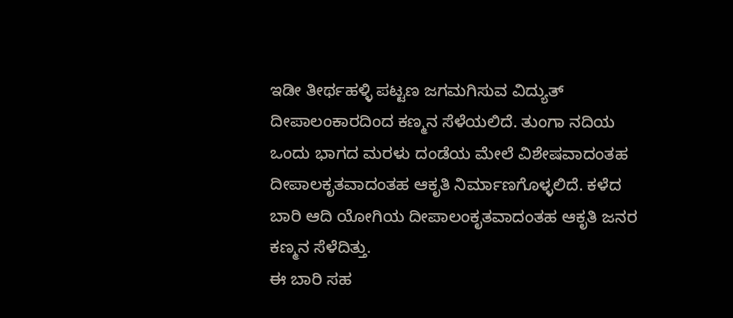ಇಡೀ ತೀರ್ಥಹಳ್ಳಿ ಪಟ್ಟಣ ಜಗಮಗಿಸುವ ವಿದ್ಯುತ್ ದೀಪಾಲಂಕಾರದಿಂದ ಕಣ್ಮನ ಸೆಳೆಯಲಿದೆ. ತುಂಗಾ ನದಿಯ ಒಂದು ಭಾಗದ ಮರಳು ದಂಡೆಯ ಮೇಲೆ ವಿಶೇಷವಾದಂತಹ ದೀಪಾಲಕೃತವಾದಂತಹ ಆಕೃತಿ ನಿರ್ಮಾಣಗೊಳ್ಳಲಿದೆ. ಕಳೆದ ಬಾರಿ ಆದಿ ಯೋಗಿಯ ದೀಪಾಲಂಕೃತವಾದಂತಹ ಆಕೃತಿ ಜನರ ಕಣ್ಮನ ಸೆಳೆದಿತ್ತು.
ಈ ಬಾರಿ ಸಹ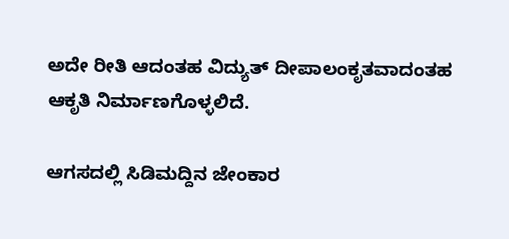ಅದೇ ರೀತಿ ಆದಂತಹ ವಿದ್ಯುತ್ ದೀಪಾಲಂಕೃತವಾದಂತಹ ಆಕೃತಿ ನಿರ್ಮಾಣಗೊಳ್ಳಲಿದೆ.

ಆಗಸದಲ್ಲಿ ಸಿಡಿಮದ್ದಿನ ಜೇಂಕಾರ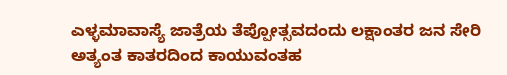ಎಳ್ಳಮಾವಾಸ್ಯೆ ಜಾತ್ರೆಯ ತೆಪ್ಪೋತ್ಸವದಂದು ಲಕ್ಷಾಂತರ ಜನ ಸೇರಿ ಅತ್ಯಂತ ಕಾತರದಿಂದ ಕಾಯುವಂತಹ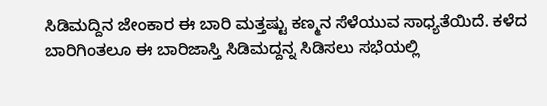ಸಿಡಿಮದ್ದಿನ ಜೇಂಕಾರ ಈ ಬಾರಿ ಮತ್ತಷ್ಟು ಕಣ್ಮನ ಸೆಳೆಯುವ ಸಾಧ್ಯತೆಯಿದೆ. ಕಳೆದ ಬಾರಿಗಿಂತಲೂ ಈ ಬಾರಿಜಾಸ್ತಿ ಸಿಡಿಮದ್ದನ್ನ ಸಿಡಿಸಲು ಸಭೆಯಲ್ಲಿ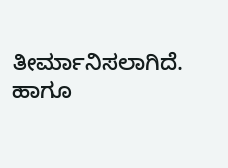ತೀರ್ಮಾನಿಸಲಾಗಿದೆ. ಹಾಗೂ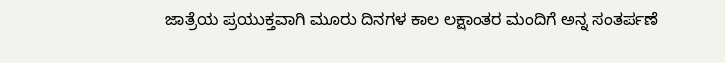ಜಾತ್ರೆಯ ಪ್ರಯುಕ್ತವಾಗಿ ಮೂರು ದಿನಗಳ ಕಾಲ ಲಕ್ಷಾಂತರ ಮಂದಿಗೆ ಅನ್ನ ಸಂತರ್ಪಣೆ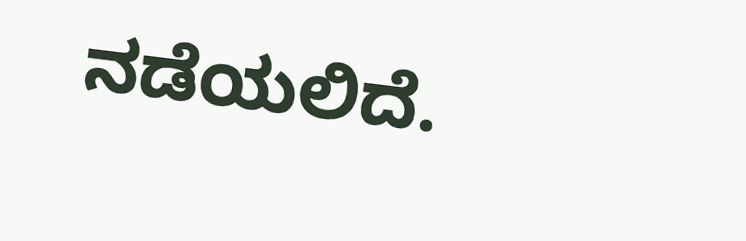ನಡೆಯಲಿದೆ.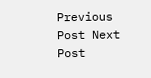Previous Post Next Post